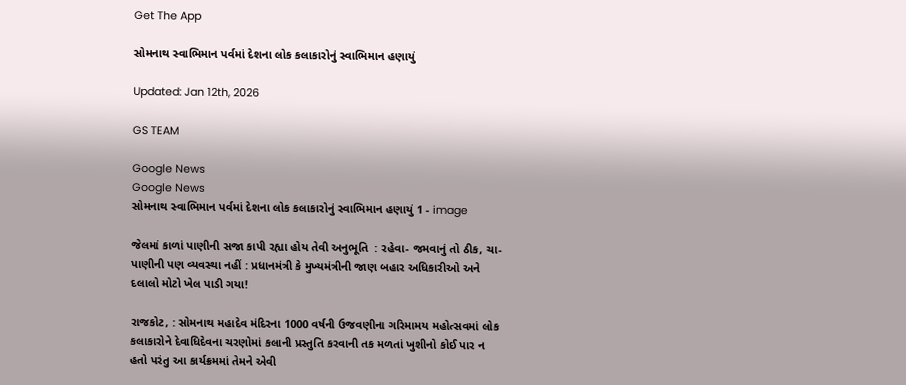Get The App

સોમનાથ સ્વાભિમાન પર્વમાં દેશના લોક કલાકારોનું સ્વાભિમાન હણાયું

Updated: Jan 12th, 2026

GS TEAM

Google News
Google News
સોમનાથ સ્વાભિમાન પર્વમાં દેશના લોક કલાકારોનું સ્વાભિમાન હણાયું 1 - image

જેલમાં કાળાં પાણીની સજા કાપી રહ્યા હોય તેવી અનુભૂતિ  : રહેવા- જમવાનું તો ઠીક, ચા-પાણીની પણ વ્યવસ્થા નહીં : પ્રધાનમંત્રી કે મુખ્યમંત્રીની જાણ બહાર અધિકારીઓ અને દલાલો મોટો ખેલ પાડી ગયા!

રાજકોટ, : સોમનાથ મહાદેવ મંદિરના 1000 વર્ષની ઉજવણીના ગરિમામય મહોત્સવમાં લોક કલાકારોને દેવાધિદેવના ચરણોમાં કલાની પ્રસ્તુતિ કરવાની તક મળતાં ખુશીનો કોઈ પાર ન હતો પરંતુ આ કાર્યક્રમમાં તેમને એવી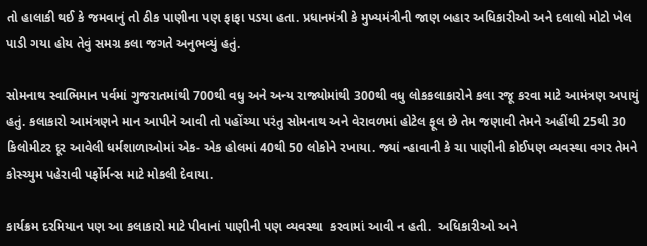તો હાલાકી થઈ કે જમવાનું તો ઠીક પાણીના પણ ફાફા પડયા હતા. પ્રધાનમંત્રી કે મુખ્યમંત્રીની જાણ બહાર અધિકારીઓ અને દલાલો મોટો ખેલ પાડી ગયા હોય તેવું સમગ્ર કલા જગતે અનુભવ્યું હતું.

સોમનાથ સ્વાભિમાન પર્વમાં ગુજરાતમાંથી 700થી વધુ અને અન્ય રાજ્યોમાંથી 300થી વધુ લોકકલાકારોને કલા રજૂ કરવા માટે આમંત્રણ અપાયું હતું. કલાકારો આમંત્રણને માન આપીને આવી તો પહોંચ્યા પરંતુ સોમનાથ અને વેરાવળમાં હોટેલ ફૂલ છે તેમ જણાવી તેમને અહીંથી 25થી 30 કિલોમીટર દૂર આવેલી ધર્મશાળાઓમાં એક- એક હોલમાં 40થી 50 લોકોને રખાયા. જ્યાં ન્હાવાની કે ચા પાણીની કોઈપણ વ્યવસ્થા વગર તેમને કોસ્ચ્યુમ પહેરાવી પર્ફોર્મન્સ માટે મોકલી દેવાયા.

કાર્યક્રમ દરમિયાન પણ આ કલાકારો માટે પીવાનાં પાણીની પણ વ્યવસ્થા  કરવામાં આવી ન હતી.  અધિકારીઓ અને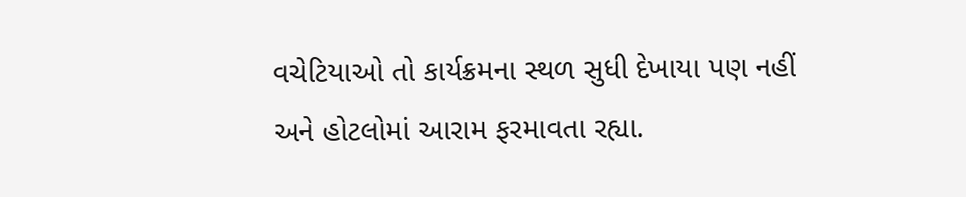વચેટિયાઓ તો કાર્યક્રમના સ્થળ સુધી દેખાયા પણ નહીં અને હોટલોમાં આરામ ફરમાવતા રહ્યા.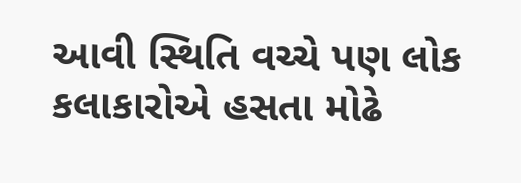આવી સ્થિતિ વચ્ચે પણ લોક કલાકારોએ હસતા મોઢે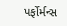પર્ફોર્મન્સ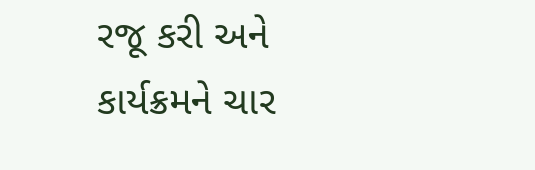રજૂ કરી અને કાર્યક્રમને ચાર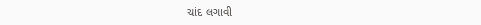ચાંદ લગાવી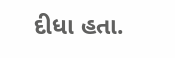દીધા હતા.